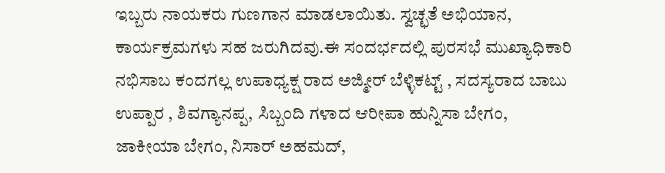ಇಬ್ಬರು ನಾಯಕರು ಗುಣಗಾನ ಮಾಡಲಾಯಿತು. ಸ್ವಚ್ಛತೆ ಅಭಿಯಾನ, ಕಾರ್ಯಕ್ರಮಗಳು ಸಹ ಜರುಗಿದವು.ಈ ಸಂದರ್ಭದಲ್ಲಿ ಪುರಸಭೆ ಮುಖ್ಯಾಧಿಕಾರಿ ನಭಿಸಾಬ ಕಂದಗಲ್ಲ ಉಪಾಧ್ಯಕ್ಷ ರಾದ ಅಜ್ಮೀರ್ ಬೆಳ್ಳಿಕಟ್ಟ್ , ಸದಸ್ಯರಾದ ಬಾಬು ಉಪ್ಪಾರ , ಶಿವಗ್ಯಾನಪ್ಪ, ಸಿಬ್ಬಂದಿ ಗಳಾದ ಆರೀಪಾ ಹುನ್ನಿಸಾ ಬೇಗಂ, ಜಾಕೀಯಾ ಬೇಗಂ, ನಿಸಾರ್ ಅಹಮದ್,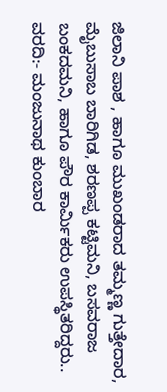ಜಿಲಾನಿ ಪಾಶ , ಹಾಗೂ ಮುಖಂಡರಾದ ತಮ್ಮಣ್ಣ ಗುತ್ತೇದಾರ, ಮೈಬುಸಾಬ ಬಾರಿಗಿಡ, ಶರಣಪ್ಪ ಕಟ್ಟಿಮನಿ, ಬಸವರಾಜ ಬಂಕದಮನಿ, ಹಾಗೂ ಪೌರ ಕಾರ್ಮಿಕರು ಉಪಸ್ಥಿತರಿದ್ದರು..
ವರದಿ:- ಮಂಜುನಾಥ ಕುಂಬಾರ